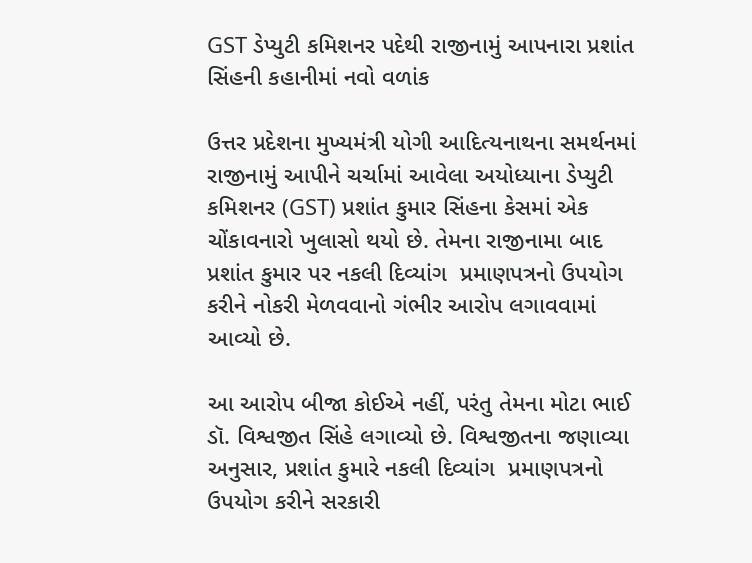GST ડેપ્યુટી કમિશનર પદેથી રાજીનામું આપનારા પ્રશાંત સિંહની કહાનીમાં નવો વળાંક

ઉત્તર પ્રદેશના મુખ્યમંત્રી યોગી આદિત્યનાથના સમર્થનમાં રાજીનામું આપીને ચર્ચામાં આવેલા અયોધ્યાના ડેપ્યુટી કમિશનર (GST) પ્રશાંત કુમાર સિંહના કેસમાં એક ચોંકાવનારો ખુલાસો થયો છે. તેમના રાજીનામા બાદ પ્રશાંત કુમાર પર નકલી દિવ્યાંગ  પ્રમાણપત્રનો ઉપયોગ કરીને નોકરી મેળવવાનો ગંભીર આરોપ લગાવવામાં આવ્યો છે.

આ આરોપ બીજા કોઈએ નહીં, પરંતુ તેમના મોટા ભાઈ ડૉ. વિશ્વજીત સિંહે લગાવ્યો છે. વિશ્વજીતના જણાવ્યા અનુસાર, પ્રશાંત કુમારે નકલી દિવ્યાંગ  પ્રમાણપત્રનો ઉપયોગ કરીને સરકારી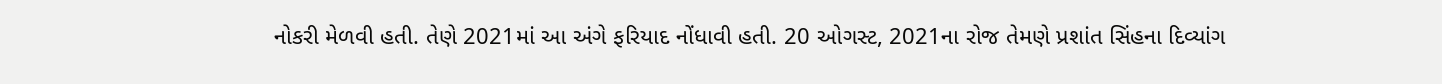નોકરી મેળવી હતી. તેણે 2021માં આ અંગે ફરિયાદ નોંધાવી હતી. 20 ઓગસ્ટ, 2021ના રોજ તેમણે પ્રશાંત સિંહના દિવ્યાંગ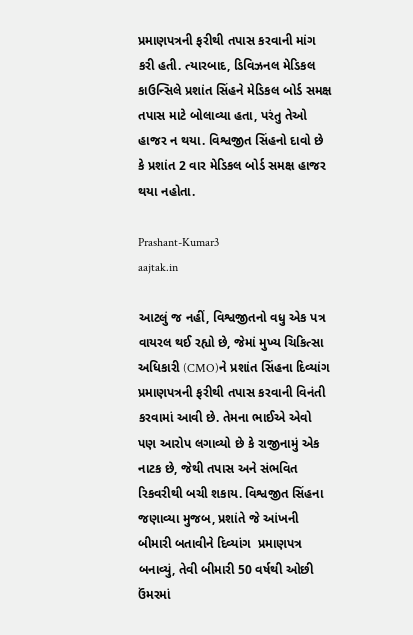પ્રમાણપત્રની ફરીથી તપાસ કરવાની માંગ કરી હતી. ત્યારબાદ, ડિવિઝનલ મેડિકલ કાઉન્સિલે પ્રશાંત સિંહને મેડિકલ બોર્ડ સમક્ષ તપાસ માટે બોલાવ્યા હતા, પરંતુ તેઓ હાજર ન થયા. વિશ્વજીત સિંહનો દાવો છે કે પ્રશાંત 2 વાર મેડિકલ બોર્ડ સમક્ષ હાજર થયા નહોતા.

Prashant-Kumar3
aajtak.in

આટલું જ નહીં, વિશ્વજીતનો વધુ એક પત્ર વાયરલ થઈ રહ્યો છે, જેમાં મુખ્ય ચિકિત્સા અધિકારી (CMO)ને પ્રશાંત સિંહના દિવ્યાંગ  પ્રમાણપત્રની ફરીથી તપાસ કરવાની વિનંતી કરવામાં આવી છે. તેમના ભાઈએ એવો પણ આરોપ લગાવ્યો છે કે રાજીનામું એક નાટક છે, જેથી તપાસ અને સંભવિત રિકવરીથી બચી શકાય. વિશ્વજીત સિંહના જણાવ્યા મુજબ, પ્રશાંતે જે આંખની બીમારી બતાવીને દિવ્યાંગ  પ્રમાણપત્ર બનાવ્યું, તેવી બીમારી 50 વર્ષથી ઓછી ઉંમરમાં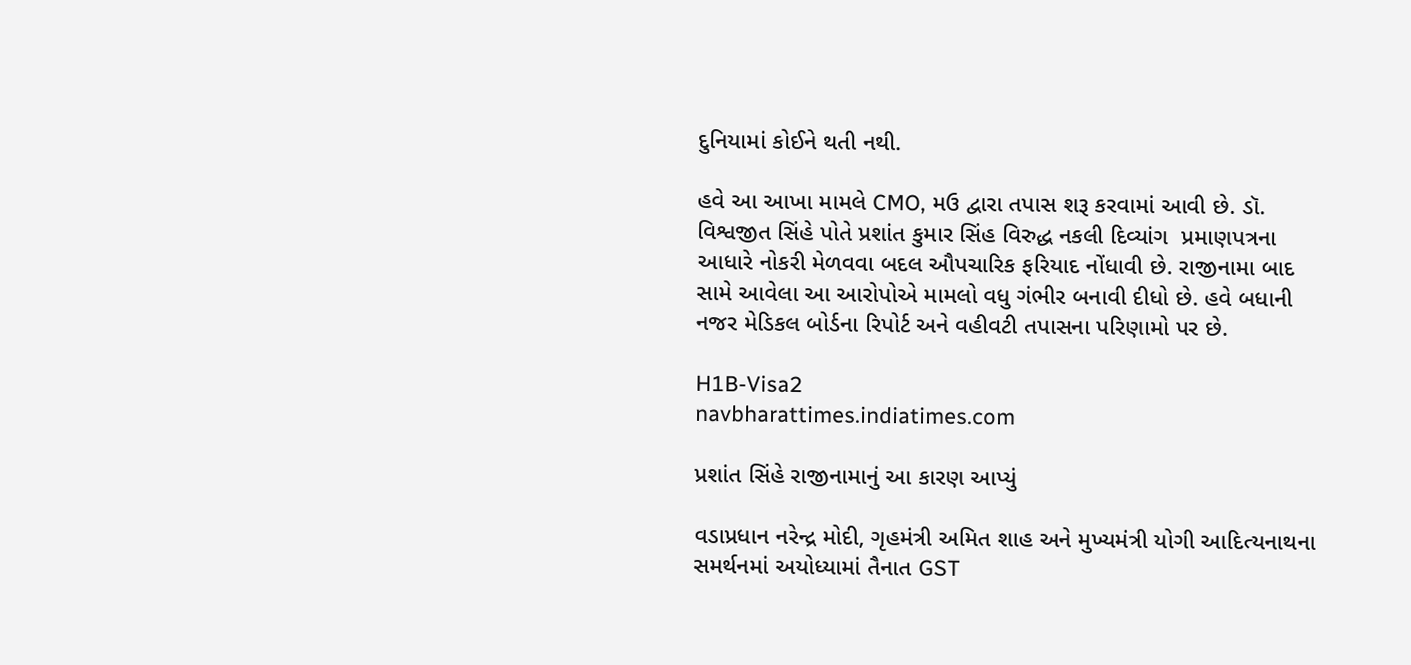દુનિયામાં કોઈને થતી નથી.

હવે આ આખા મામલે CMO, મઉ દ્વારા તપાસ શરૂ કરવામાં આવી છે. ડૉ. વિશ્વજીત સિંહે પોતે પ્રશાંત કુમાર સિંહ વિરુદ્ધ નકલી દિવ્યાંગ  પ્રમાણપત્રના આધારે નોકરી મેળવવા બદલ ઔપચારિક ફરિયાદ નોંધાવી છે. રાજીનામા બાદ સામે આવેલા આ આરોપોએ મામલો વધુ ગંભીર બનાવી દીધો છે. હવે બધાની નજર મેડિકલ બોર્ડના રિપોર્ટ અને વહીવટી તપાસના પરિણામો પર છે.

H1B-Visa2
navbharattimes.indiatimes.com

પ્રશાંત સિંહે રાજીનામાનું આ કારણ આપ્યું

વડાપ્રધાન નરેન્દ્ર મોદી, ગૃહમંત્રી અમિત શાહ અને મુખ્યમંત્રી યોગી આદિત્યનાથના સમર્થનમાં અયોધ્યામાં તૈનાત GST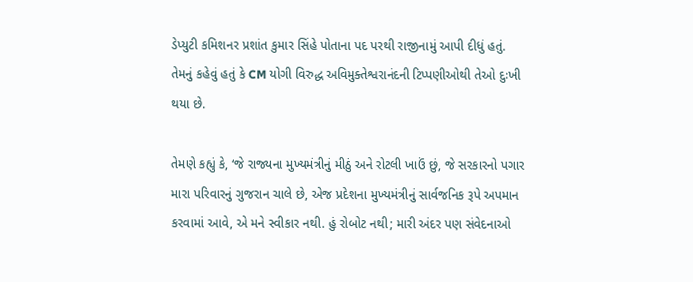ડેપ્યુટી કમિશનર પ્રશાંત કુમાર સિંહે પોતાના પદ પરથી રાજીનામું આપી દીધું હતું. તેમનું કહેવું હતું કે CM યોગી વિરુદ્ધ અવિમુક્તેશ્વરાનંદની ટિપ્પણીઓથી તેઓ દુઃખી થયા છે.

તેમણે કહ્યું કે, ‘જે રાજ્યના મુખ્યમંત્રીનું મીઠું અને રોટલી ખાઉં છું, જે સરકારનો પગાર મારા પરિવારનું ગુજરાન ચાલે છે, એજ પ્રદેશના મુખ્યમંત્રીનું સાર્વજનિક રૂપે અપમાન કરવામાં આવે, એ મને સ્વીકાર નથી. હું રોબોટ નથી; મારી અંદર પણ સંવેદનાઓ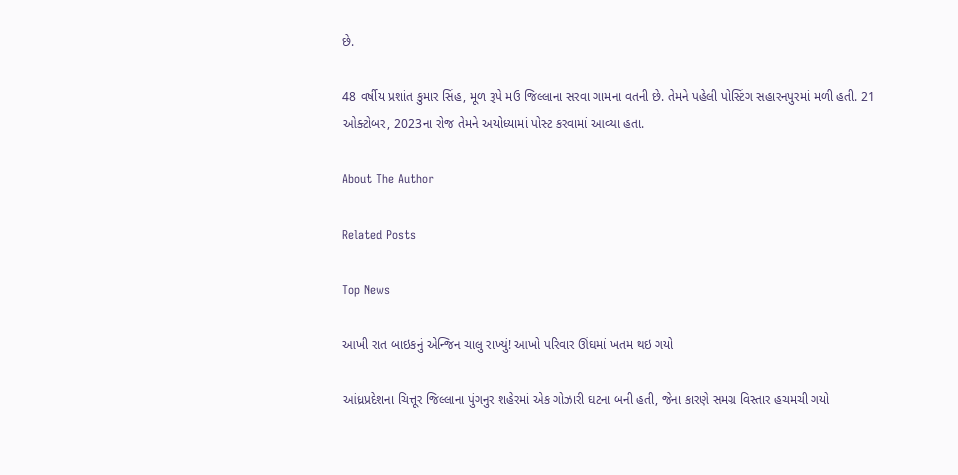છે.

48 વર્ષીય પ્રશાંત કુમાર સિંહ, મૂળ રૂપે મઉ જિલ્લાના સરવા ગામના વતની છે. તેમને પહેલી પોસ્ટિંગ સહારનપુરમાં મળી હતી. 21 ઓક્ટોબર, 2023ના રોજ તેમને અયોધ્યામાં પોસ્ટ કરવામાં આવ્યા હતા.

About The Author

Related Posts

Top News

આખી રાત બાઇકનું એન્જિન ચાલુ રાખ્યું! આખો પરિવાર ઊંઘમાં ખતમ થઇ ગયો

આંધ્રપ્રદેશના ચિત્તૂર જિલ્લાના પુંગનુર શહેરમાં એક ગોઝારી ઘટના બની હતી, જેના કારણે સમગ્ર વિસ્તાર હચમચી ગયો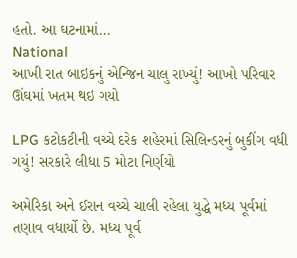હતો. આ ઘટનામાં...
National
આખી રાત બાઇકનું એન્જિન ચાલુ રાખ્યું! આખો પરિવાર ઊંઘમાં ખતમ થઇ ગયો

LPG કટોકટીની વચ્ચે દરેક શહેરમાં સિલિન્ડરનું બુકીંગ વધી ગયું! સરકારે લીધા 5 મોટા નિર્ણયો

અમેરિકા અને ઈરાન વચ્ચે ચાલી રહેલા યુદ્ધે મધ્ય પૂર્વમાં તણાવ વધાર્યો છે. મધ્ય પૂર્વ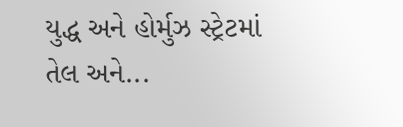યુદ્ધ અને હોર્મુઝ સ્ટ્રેટમાં તેલ અને...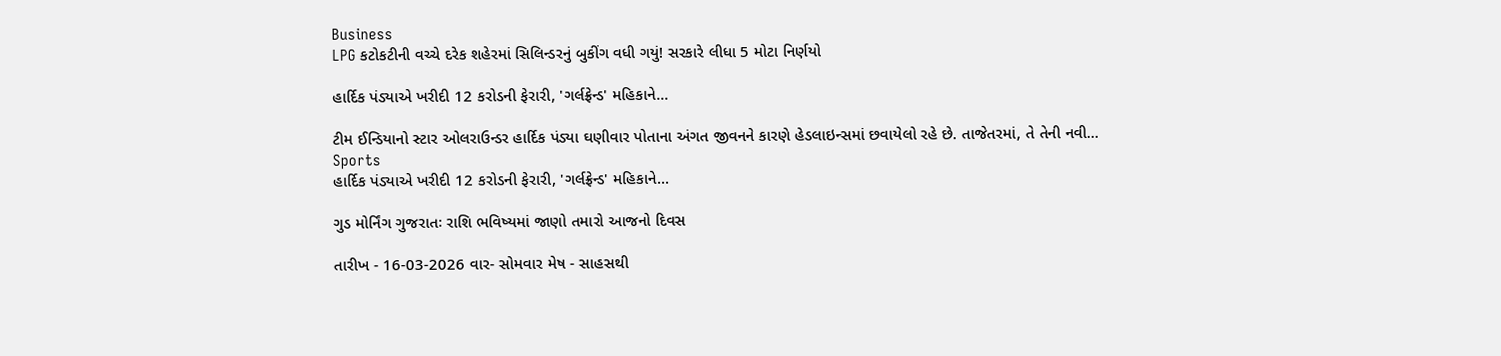Business
LPG કટોકટીની વચ્ચે દરેક શહેરમાં સિલિન્ડરનું બુકીંગ વધી ગયું! સરકારે લીધા 5 મોટા નિર્ણયો

હાર્દિક પંડ્યાએ ખરીદી 12 કરોડની ફેરારી, 'ગર્લફ્રેન્ડ' મહિકાને...

ટીમ ઈન્ડિયાનો સ્ટાર ઓલરાઉન્ડર હાર્દિક પંડ્યા ઘણીવાર પોતાના અંગત જીવનને કારણે હેડલાઇન્સમાં છવાયેલો રહે છે. તાજેતરમાં, તે તેની નવી...
Sports
હાર્દિક પંડ્યાએ ખરીદી 12 કરોડની ફેરારી, 'ગર્લફ્રેન્ડ' મહિકાને...

ગુડ મોર્નિંગ ગુજરાતઃ રાશિ ભવિષ્યમાં જાણો તમારો આજનો દિવસ

તારીખ - 16-03-2026 વાર- સોમવાર મેષ - સાહસથી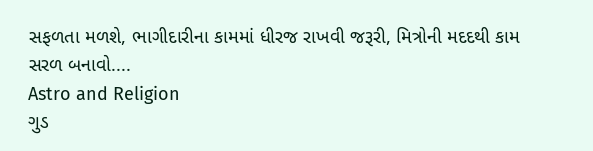સફળતા મળશે, ભાગીદારીના કામમાં ધીરજ રાખવી જરૂરી, મિત્રોની મદદથી કામ સરળ બનાવો....
Astro and Religion
ગુડ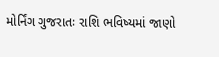મોર્નિંગ ગુજરાતઃ રાશિ ભવિષ્યમાં જાણો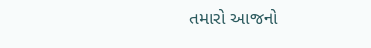તમારો આજનો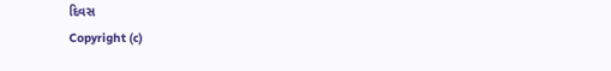દિવસ
Copyright (c)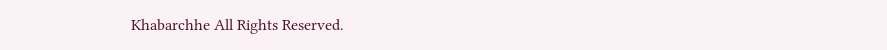Khabarchhe All Rights Reserved.